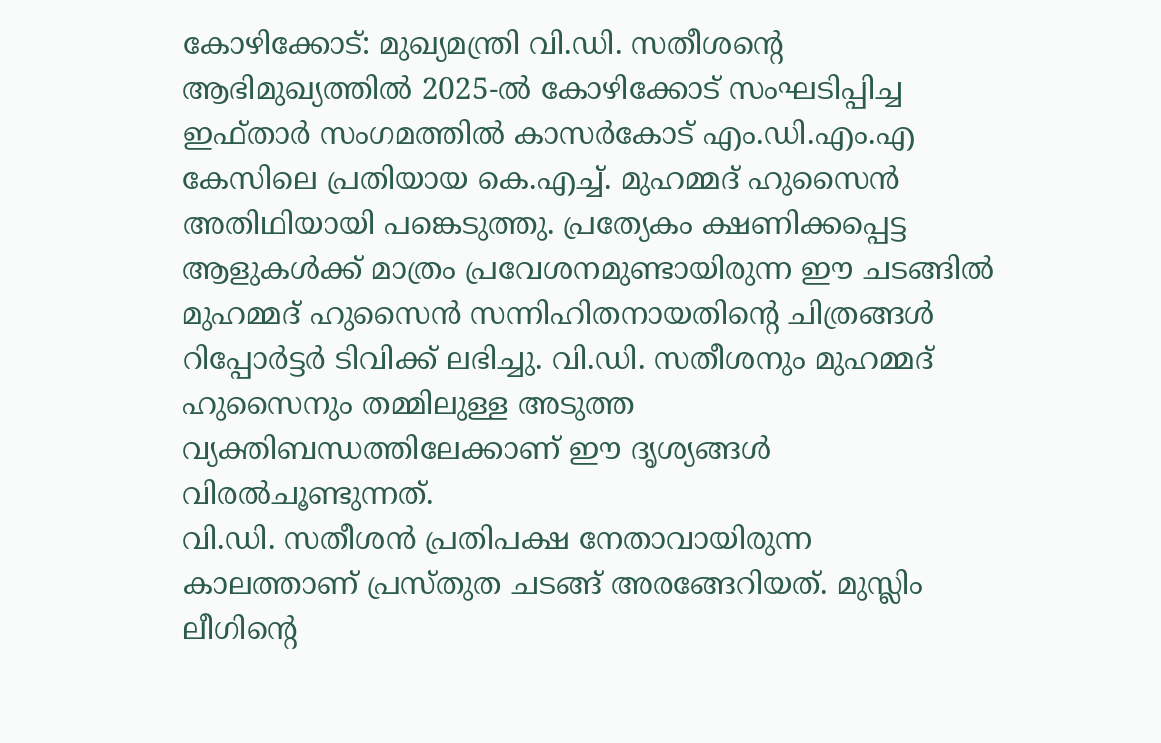കോഴിക്കോട്: മുഖ്യമന്ത്രി വി.ഡി. സതീശന്റെ ആഭിമുഖ്യത്തിൽ 2025-ൽ കോഴിക്കോട് സംഘടിപ്പിച്ച ഇഫ്താർ സംഗമത്തിൽ കാസർകോട് എം.ഡി.എം.എ കേസിലെ പ്രതിയായ കെ.എച്ച്. മുഹമ്മദ് ഹുസൈൻ അതിഥിയായി പങ്കെടുത്തു. പ്രത്യേകം ക്ഷണിക്കപ്പെട്ട ആളുകൾക്ക് മാത്രം പ്രവേശനമുണ്ടായിരുന്ന ഈ ചടങ്ങിൽ മുഹമ്മദ് ഹുസൈൻ സന്നിഹിതനായതിന്റെ ചിത്രങ്ങൾ റിപ്പോർട്ടർ ടിവിക്ക് ലഭിച്ചു. വി.ഡി. സതീശനും മുഹമ്മദ് ഹുസൈനും തമ്മിലുള്ള അടുത്ത വ്യക്തിബന്ധത്തിലേക്കാണ് ഈ ദൃശ്യങ്ങൾ വിരൽചൂണ്ടുന്നത്.
വി.ഡി. സതീശൻ പ്രതിപക്ഷ നേതാവായിരുന്ന കാലത്താണ് പ്രസ്തുത ചടങ്ങ് അരങ്ങേറിയത്. മുസ്ലിം ലീഗിന്റെ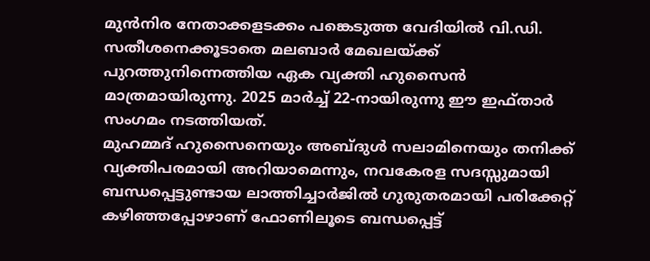മുൻനിര നേതാക്കളടക്കം പങ്കെടുത്ത വേദിയിൽ വി.ഡി. സതീശനെക്കൂടാതെ മലബാർ മേഖലയ്ക്ക് പുറത്തുനിന്നെത്തിയ ഏക വ്യക്തി ഹുസൈൻ മാത്രമായിരുന്നു. 2025 മാർച്ച് 22-നായിരുന്നു ഈ ഇഫ്താർ സംഗമം നടത്തിയത്.
മുഹമ്മദ് ഹുസൈനെയും അബ്ദുൾ സലാമിനെയും തനിക്ക് വ്യക്തിപരമായി അറിയാമെന്നും, നവകേരള സദസ്സുമായി ബന്ധപ്പെട്ടുണ്ടായ ലാത്തിച്ചാർജിൽ ഗുരുതരമായി പരിക്കേറ്റ് കഴിഞ്ഞപ്പോഴാണ് ഫോണിലൂടെ ബന്ധപ്പെട്ട്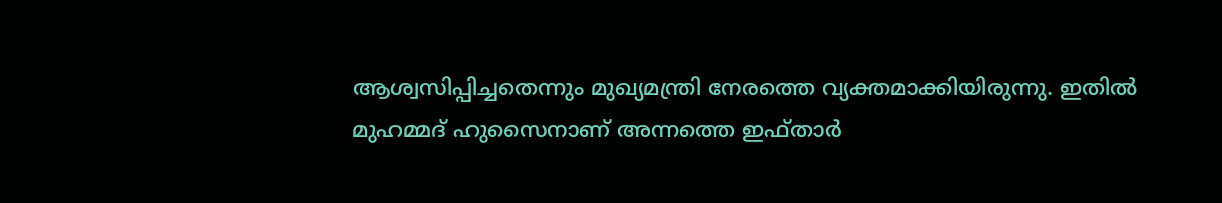ആശ്വസിപ്പിച്ചതെന്നും മുഖ്യമന്ത്രി നേരത്തെ വ്യക്തമാക്കിയിരുന്നു. ഇതിൽ മുഹമ്മദ് ഹുസൈനാണ് അന്നത്തെ ഇഫ്താർ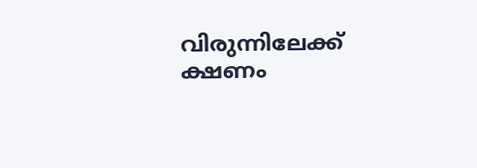വിരുന്നിലേക്ക് ക്ഷണം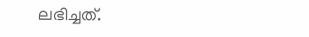ലഭിച്ചത്.